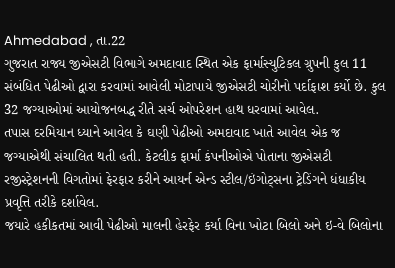Ahmedabad , તા.22
ગુજરાત રાજ્ય જીએસટી વિભાગે અમદાવાદ સ્થિત એક ફાર્માસ્યુટિકલ ગ્રુપની કુલ 11 સંબંધિત પેઢીઓ દ્વારા કરવામાં આવેલી મોટાપાયે જીએસટી ચોરીનો પર્દાફાશ કર્યો છે. કુલ 32 જગ્યાઓમાં આયોજનબદ્ધ રીતે સર્ચ ઓપરેશન હાથ ધરવામાં આવેલ.
તપાસ દરમિયાન ધ્યાને આવેલ કે ઘણી પેઢીઓ અમદાવાદ ખાતે આવેલ એક જ જગ્યાએથી સંચાલિત થતી હતી. કેટલીક ફાર્મા કંપનીઓએ પોતાના જીએસટી રજીસ્ટ્રેશનની વિગતોમાં ફેરફાર કરીને આયર્ન એન્ડ સ્ટીલ/ઇંગોટ્સના ટ્રેડિંગને ધંધાકીય પ્રવૃત્તિ તરીકે દર્શાવેલ.
જયારે હકીકતમાં આવી પેઢીઓ માલની હેરફેર કર્યા વિના ખોટા બિલો અને ઇ-વે બિલોના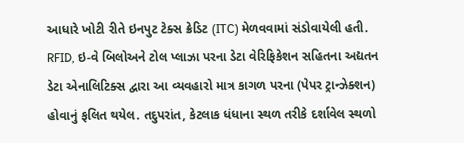આધારે ખોટી રીતે ઇનપુટ ટેક્સ ક્રેડિટ (ITC) મેળવવામાં સંડોવાયેલી હતી. RFID, ઇ-વે બિલોઅને ટોલ પ્લાઝા પરના ડેટા વેરિફિકેશન સહિતના અદ્યતન ડેટા એનાલિટિક્સ દ્વારા આ વ્યવહારો માત્ર કાગળ પરના (પેપર ટ્રાન્ઝેક્શન) હોવાનું ફલિત થયેલ. તદુપરાંત, કેટલાક ધંધાના સ્થળ તરીકે દર્શાવેલ સ્થળો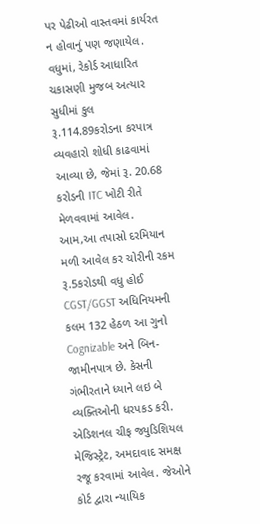પર પેઢીઓ વાસ્તવમાં કાર્યરત ન હોવાનું પણ જણાયેલ.
વધુમાં, રેકોર્ડ આધારિત ચકાસણી મુજબ અત્યાર સુધીમાં કુલ રૂ.114.89કરોડના કરપાત્ર વ્યવહારો શોધી કાઢવામાં આવ્યા છે, જેમાં રૂ. 20.68 કરોડની ITC ખોટી રીતે મેળવવામાં આવેલ.
આમ,આ તપાસો દરમિયાન મળી આવેલ કર ચોરીની રકમ રૂ.5કરોડથી વધુ હોઈ CGST/GGST અધિનિયમની કલમ 132 હેઠળ આ ગુનો Cognizable અને બિન-જામીનપાત્ર છે. કેસની ગંભીરતાને ધ્યાને લઇ બે વ્યક્તિઓની ધરપકડ કરી.
એડિશનલ ચીફ જ્યુડિશિયલ મેજિસ્ટ્રેટ, અમદાવાદ સમક્ષ રજૂ કરવામાં આવેલ. જેઓને કોર્ટ દ્વારા ન્યાયિક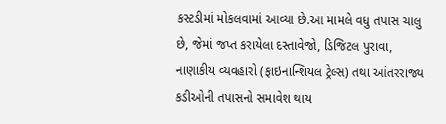કસ્ટડીમાં મોકલવામાં આવ્યા છે.આ મામલે વધુ તપાસ ચાલુ છે, જેમાં જપ્ત કરાયેલા દસ્તાવેજો, ડિજિટલ પુરાવા, નાણાકીય વ્યવહારો (ફાઇનાન્શિયલ ટ્રેલ્સ) તથા આંતરરાજ્ય કડીઓની તપાસનો સમાવેશ થાય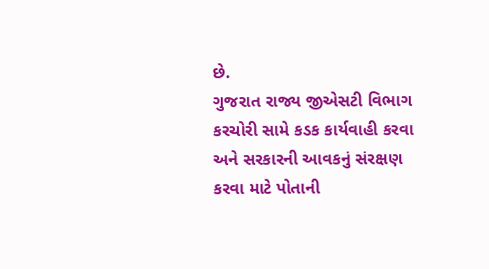છે.
ગુજરાત રાજ્ય જીએસટી વિભાગ કરચોરી સામે કડક કાર્યવાહી કરવા અને સરકારની આવકનું સંરક્ષણ કરવા માટે પોતાની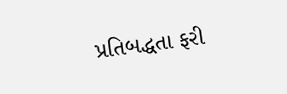પ્રતિબદ્ધતા ફરી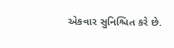એકવાર સુનિશ્ચિત કરે છે.